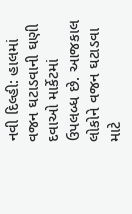નવી દિલ્હી: હાલમાં વજન ઘટાડવાની ઘણી દવાઓ માર્કેટમાં ઉપલબ્ધ છે. આજકાલ લોકોને વજન ઘટાડવા માટે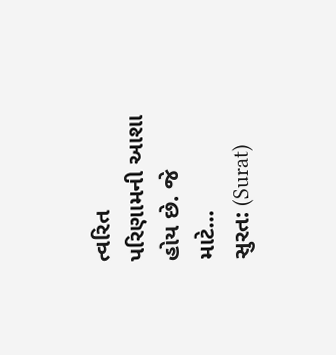ત્વરિત પરિણામની આશા હોય છે. જે માટે...
સુરત: (Surat)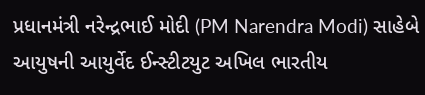પ્રધાનમંત્રી નરેન્દ્રભાઈ મોદી (PM Narendra Modi) સાહેબે આયુષની આયુર્વેદ ઈન્સ્ટીટયુટ અખિલ ભારતીય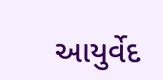આયુર્વેદ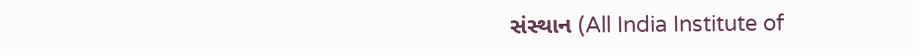સંસ્થાન (All India Institute of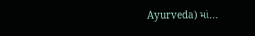Ayurveda) માં...